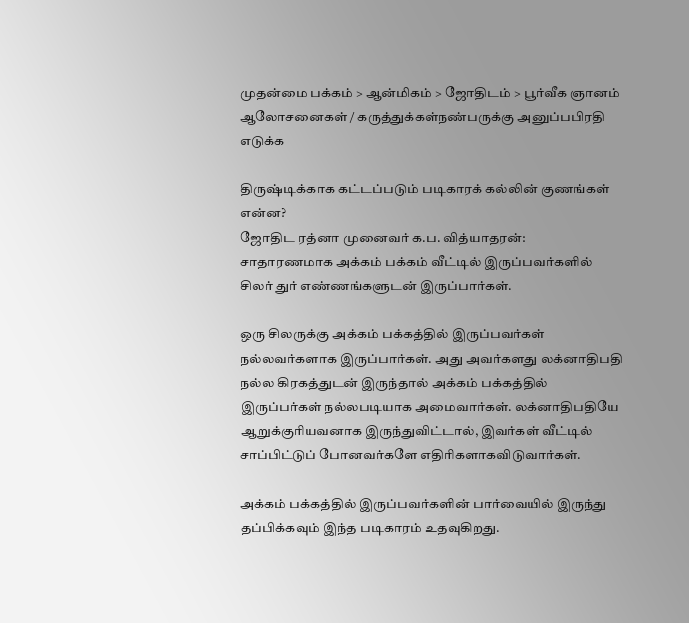முதன்மை பக்கம் > ஆன்மிகம் > ஜோ‌திட‌ம் > பூ‌ர்‌வீக ஞான‌ம்
ஆலோசனைகள் / கருத்துக்கள்நண்பருக்கு அனுப்பபிரதி எடுக்க

திருஷ்டிக்காக கட்டப்படும் படிகாரக் கல்லின் குணங்கள் என்ன?
ஜோதிட ரத்னா முனைவர் க.ப. வித்யாதரன்:
சாதாரணமாக அக்கம் பக்கம் வீட்டில் இருப்பவர்களில் சிலர் துர் எண்ணங்களுடன் இருப்பார்கள்.

ஒரு சிலருக்கு அக்கம் பக்கத்தில் இருப்பவர்கள் நல்லவர்களாக இருப்பார்கள். அது அவர்களது லக்னாதிபதி நல்ல கிரகத்துடன் இருந்தால் அக்கம் பக்கத்தில் இருப்பர்கள் நல்லபடியாக அமைவார்கள். லக்னாதிபதியே ஆறுக்குரியவனாக இருந்துவிட்டால், இவர்கள் வீட்டில் சாப்பிட்டுப் போனவர்களே எதிரிகளாகவிடுவார்கள்.

அக்கம் பக்கத்தில் இருப்பவர்களின் பார்வையில் இருந்து தப்பிக்கவும் இந்த படிகாரம் உதவுகிறது.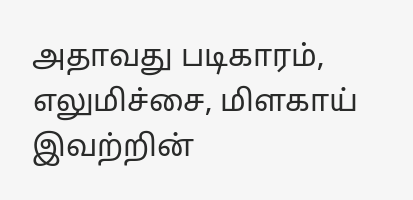அதாவது படிகாரம், எலுமிச்சை, மிளகாய் இவற்றின்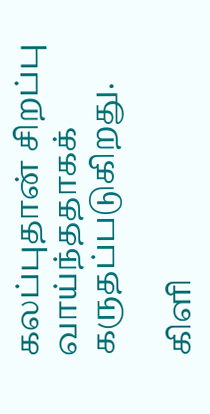கலப்புதான் சிறப்பு வாய்ந்ததாகக் கருதப்படுகிறது.

கிளி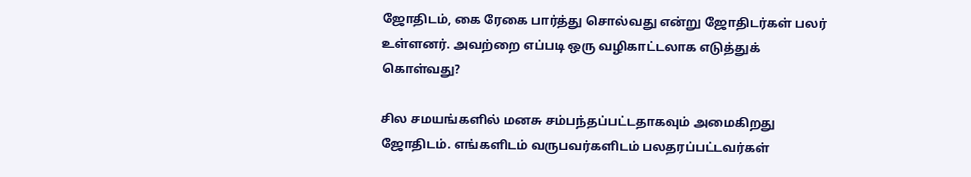ஜோதிடம், கை ரேகை பார்த்து சொல்வது என்று ஜோதிடர்கள் பலர் உள்ளனர். அவற்றை எப்படி ஒரு வழிகாட்டலாக எடுத்துக் கொள்வது?

சில சமயங்களில் மனசு சம்பந்தப்பட்டதாகவும் அமைகிறது ஜோதிடம். எங்களிடம் வருபவர்களிடம் பலதரப்பட்டவர்கள்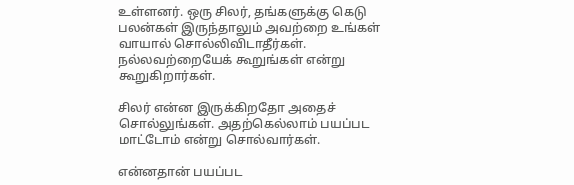உள்ளனர். ஒரு சிலர், தங்களுக்கு கெடு பலன்கள் இருந்தாலும் அவற்றை உங்கள் வாயால் சொல்லிவிடாதீர்கள். நல்லவற்றையேக் கூறுங்கள் என்று கூறுகிறார்கள்.

சிலர் என்ன இருக்கிறதோ அதைச் சொல்லுங்கள். அதற்கெல்லாம் பயப்பட மாட்டோம் என்று சொல்வார்கள்.

என்னதான் பயப்பட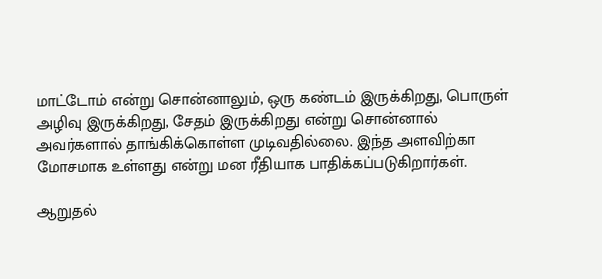மாட்டோம் என்று சொன்னாலும், ஒரு கண்டம் இருக்கிறது, பொருள் அழிவு இருக்கிறது, சேதம் இருக்கிறது என்று சொன்னால் அவர்களால் தாங்கிக்கொள்ள முடிவதில்லை. இந்த அளவிற்கா மோசமாக உள்ளது என்று மன ரீதியாக பாதிக்கப்படுகிறார்கள்.

ஆறுதல்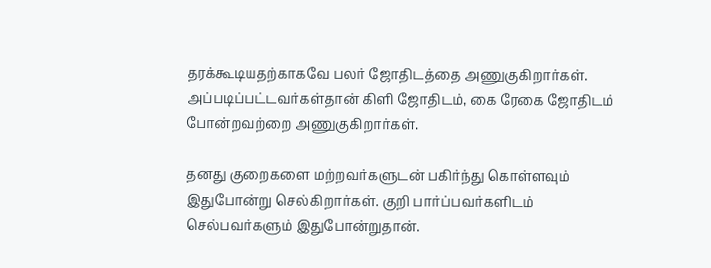தரக்கூடியதற்காகவே பலர் ஜோதிடத்தை அணுகுகிறார்கள். அப்படிப்பட்டவர்கள்தான் கிளி ஜோதிடம், கை ரேகை ஜோதிடம் போன்றவற்றை அணுகுகிறார்கள்.

தனது குறைகளை மற்றவர்களுடன் பகிர்ந்து கொள்ளவும் இதுபோன்று செல்கிறார்கள். குறி பார்ப்பவர்களிடம் செல்பவர்களும் இதுபோன்றுதான்.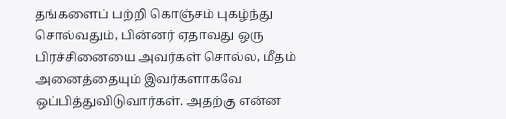தங்களைப் பற்றி கொஞ்சம் புகழ்ந்து சொல்வதும், பின்னர் ஏதாவது ஒரு பிரச்சினையை அவர்கள் சொல்ல, மீதம் அனைத்தையும் இவர்களாகவே ஒப்பித்துவிடுவார்கள். அதற்கு என்ன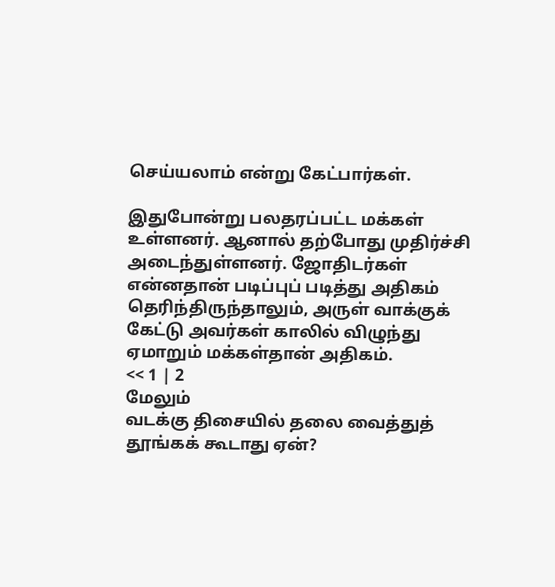செய்யலாம் என்று கேட்பார்கள்.

இதுபோன்று பலதரப்பட்ட மக்கள் உள்ளனர். ஆனால் தற்போது முதிர்ச்சி அடைந்துள்ளனர். ஜோதிடர்கள் என்னதான் படிப்புப் படித்து அதிகம் தெரிந்திருந்தாலும், அருள் வாக்குக் கேட்டு அவர்கள் காலில் விழுந்து ஏமாறும் மக்கள்தான் அதிகம்.
<< 1 | 2
மேலும்
வடக்கு திசையில் தலை வைத்துத் தூங்கக் கூடாது ஏன்?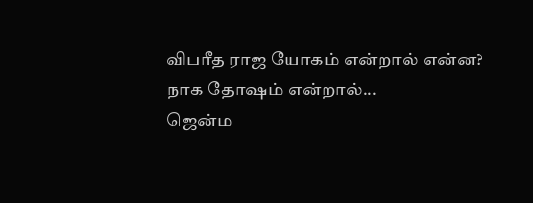விபரீத ராஜ யோகம் என்றால் என்ன?
நாக தோஷம் என்றால்...
ஜென்ம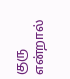குரு என்றால்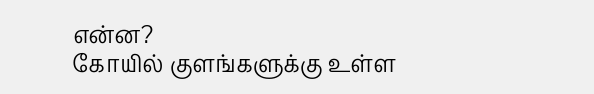என்ன?
கோயில் குளங்களுக்கு உள்ள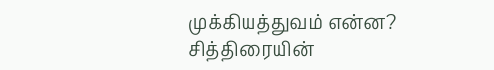முக்கியத்துவம் என்ன?
சித்திரையின்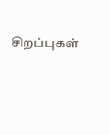சிறப்புகள்